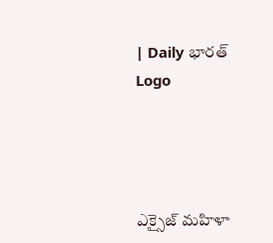| Daily భారత్
Logo




ఎక్సైజ్ మహిళా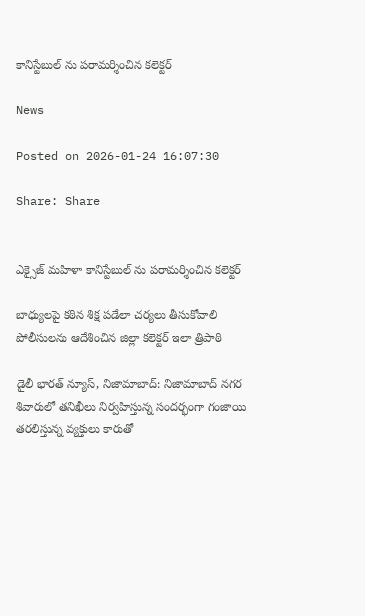కానిస్టేబుల్ ను పరామర్శించిన కలెక్టర్

News

Posted on 2026-01-24 16:07:30

Share: Share


ఎక్సైజ్ మహిళా కానిస్టేబుల్ ను పరామర్శించిన కలెక్టర్

బాధ్యులపై కఠిన శిక్ష పడేలా చర్యలు తీసుకోవాలి పోలీసులను ఆదేశించిన జిల్లా కలెక్టర్ ఇలా త్రిపాఠి

డైలీ భారత్ న్యూస్, నిజామాబాద్: నిజామాబాద్ నగర శివారులో తనిఖీలు నిర్వహిస్తున్న సందర్భంగా గంజాయి తరలిస్తున్న వ్యక్తులు కారుతో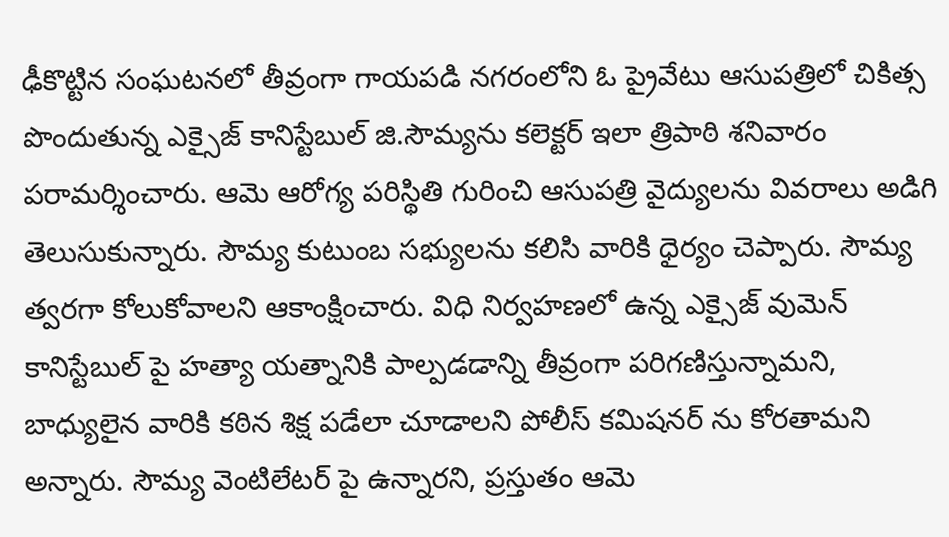ఢీకొట్టిన సంఘటనలో తీవ్రంగా గాయపడి నగరంలోని ఓ ప్రైవేటు ఆసుపత్రిలో చికిత్స పొందుతున్న ఎక్సైజ్ కానిస్టేబుల్ జి.సౌమ్యను కలెక్టర్ ఇలా త్రిపాఠి శనివారం పరామర్శించారు. ఆమె ఆరోగ్య పరిస్థితి గురించి ఆసుపత్రి వైద్యులను వివరాలు అడిగి తెలుసుకున్నారు. సౌమ్య కుటుంబ సభ్యులను కలిసి వారికి ధైర్యం చెప్పారు. సౌమ్య త్వరగా కోలుకోవాలని ఆకాంక్షించారు. విధి నిర్వహణలో ఉన్న ఎక్సైజ్ వుమెన్ కానిస్టేబుల్ పై హత్యా యత్నానికి పాల్పడడాన్ని తీవ్రంగా పరిగణిస్తున్నామని, బాధ్యులైన వారికి కఠిన శిక్ష పడేలా చూడాలని పోలీస్ కమిషనర్ ను కోరతామని అన్నారు. సౌమ్య వెంటిలేటర్ పై ఉన్నారని, ప్రస్తుతం ఆమె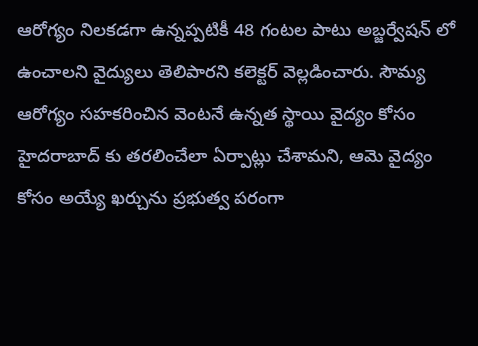ఆరోగ్యం నిలకడగా ఉన్నప్పటికీ 48 గంటల పాటు అబ్జర్వేషన్ లో ఉంచాలని వైద్యులు తెలిపారని కలెక్టర్ వెల్లడించారు. సౌమ్య ఆరోగ్యం సహకరించిన వెంటనే ఉన్నత స్థాయి వైద్యం కోసం హైదరాబాద్ కు తరలించేలా ఏర్పాట్లు చేశామని, ఆమె వైద్యం కోసం అయ్యే ఖర్చును ప్రభుత్వ పరంగా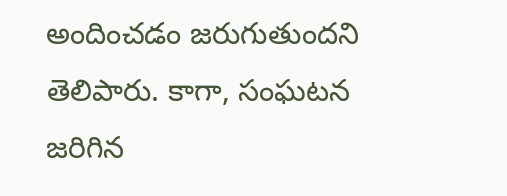అందించడం జరుగుతుందని తెలిపారు. కాగా, సంఘటన జరిగిన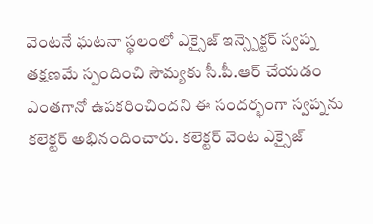వెంటనే ఘటనా స్థలంలో ఎక్సైజ్ ఇన్స్పెక్టర్ స్వప్న తక్షణమే స్పందించి సౌమ్యకు సీ.పీ.ఆర్ చేయడం ఎంతగానో ఉపకరించిందని ఈ సందర్భంగా స్వప్నను కలెక్టర్ అభినందించారు. కలెక్టర్ వెంట ఎక్సైజ్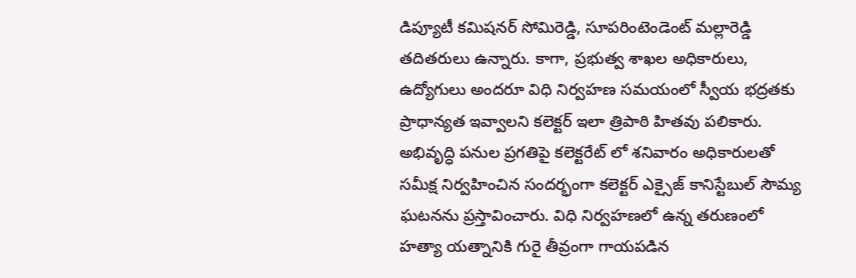డిప్యూటీ కమిషనర్ సోమిరెడ్డి, సూపరింటెండెంట్ మల్లారెడ్డి తదితరులు ఉన్నారు. కాగా, ప్రభుత్వ శాఖల అధికారులు, ఉద్యోగులు అందరూ విధి నిర్వహణ సమయంలో స్వీయ భద్రతకు ప్రాధాన్యత ఇవ్వాలని కలెక్టర్ ఇలా త్రిపాఠి హితవు పలికారు. అభివృద్ధి పనుల ప్రగతిపై కలెక్టరేట్ లో శనివారం అధికారులతో సమీక్ష నిర్వహించిన సందర్భంగా కలెక్టర్ ఎక్సైజ్ కానిస్టేబుల్ సౌమ్య ఘటనను ప్రస్తావించారు. విధి నిర్వహణలో ఉన్న తరుణంలో హత్యా యత్నానికి గురై తీవ్రంగా గాయపడిన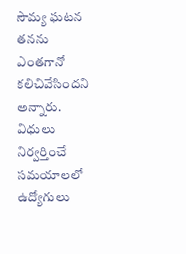సౌమ్య ఘటన తనను ఎంతగానో కలిచివేసిందని అన్నారు. విధులు నిర్వర్తించే సమయాలలో ఉద్యోగులు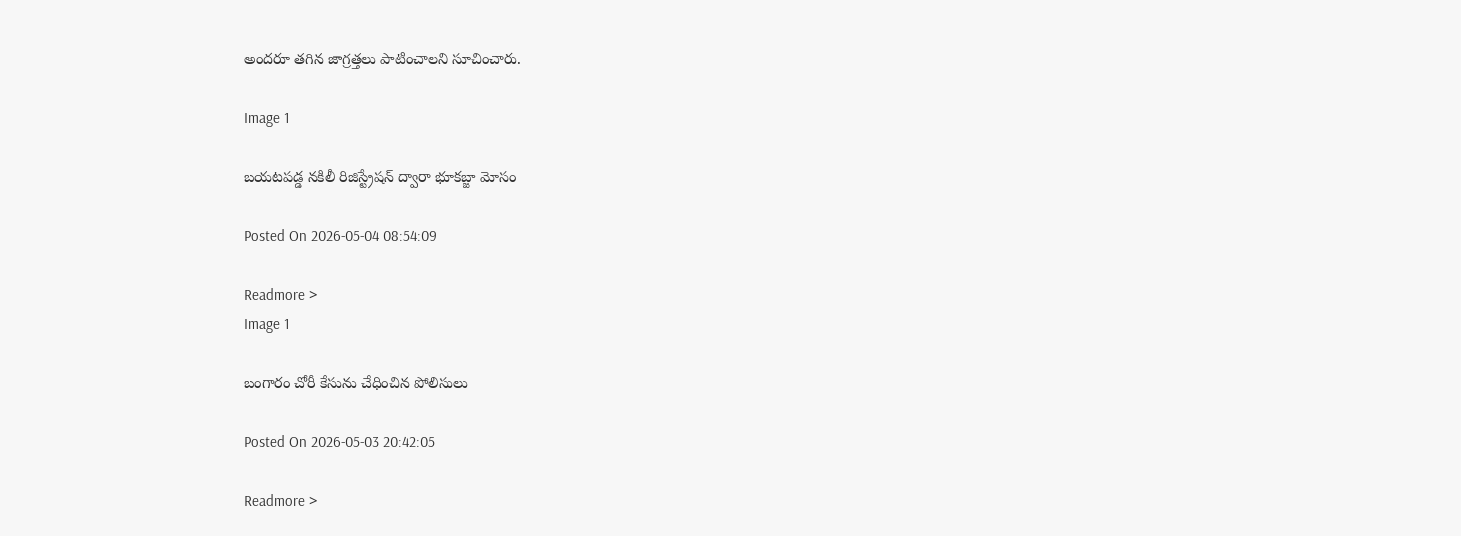అందరూ తగిన జాగ్రత్తలు పాటించాలని సూచించారు.

Image 1

బయటపడ్డ నకిలీ రిజిస్ట్రేషన్ ద్వారా భూకబ్జా మోసం

Posted On 2026-05-04 08:54:09

Readmore >
Image 1

బంగారం చోరీ కేసును చేధించిన పోలిసులు

Posted On 2026-05-03 20:42:05

Readmore >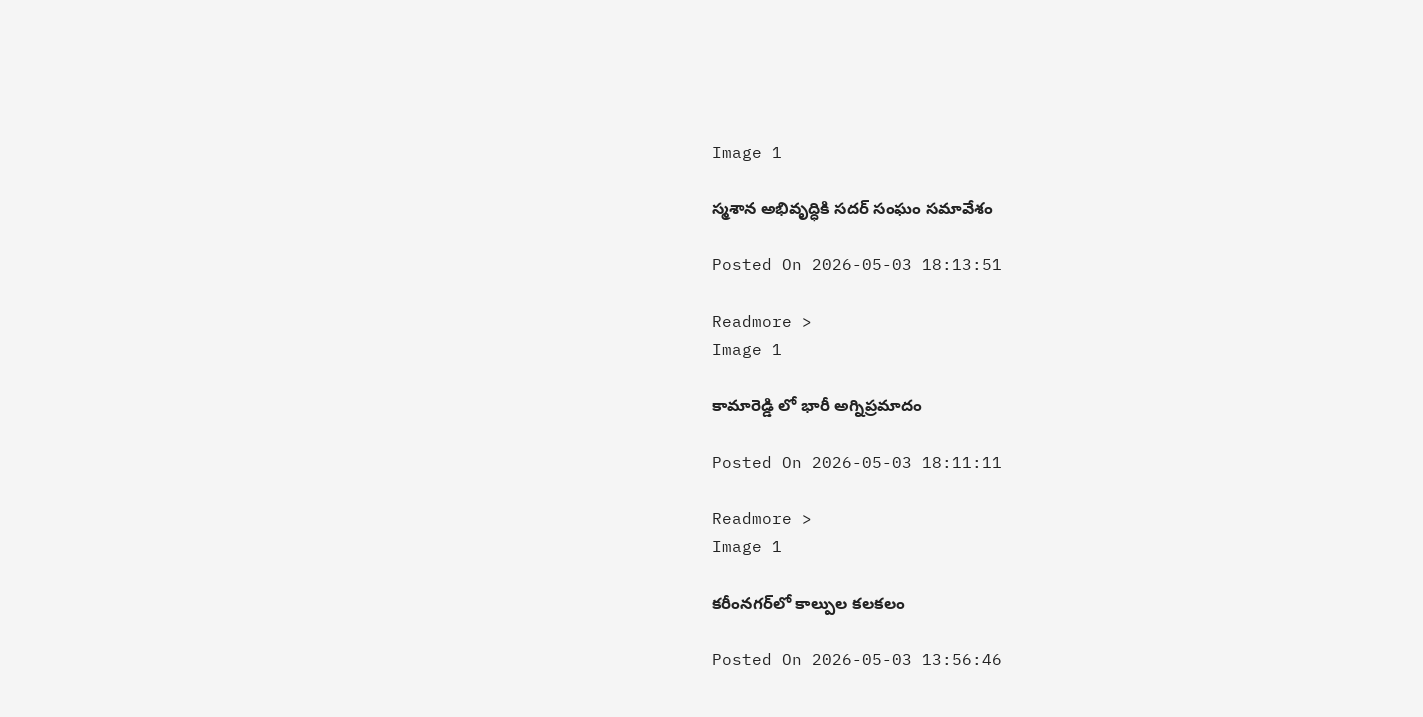Image 1

స్మశాన అభివృద్ధికి సదర్ సంఘం సమావేశం

Posted On 2026-05-03 18:13:51

Readmore >
Image 1

కామారెడ్డి లో భారీ అగ్నిప్రమాదం

Posted On 2026-05-03 18:11:11

Readmore >
Image 1

కరీంనగర్‌లో కాల్పుల కలకలం

Posted On 2026-05-03 13:56:46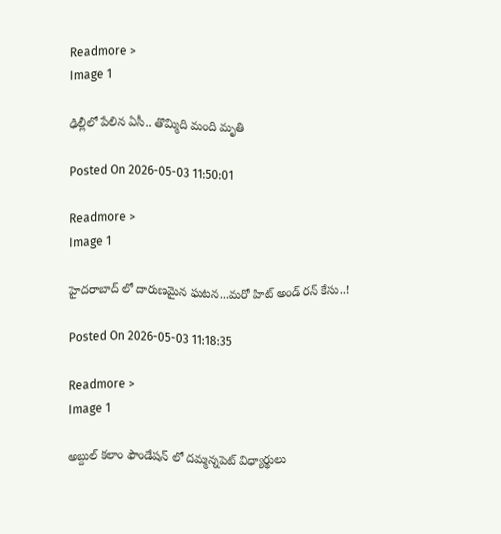Readmore >
Image 1

ఢిల్లీలో పేలిన ఏసీ.. తొమ్మిది మంది మృతి

Posted On 2026-05-03 11:50:01

Readmore >
Image 1

హైదరాబాద్ లో దారుణమైన ఘటన...మరో హిట్ అండ్ రన్ కేసు..!

Posted On 2026-05-03 11:18:35

Readmore >
Image 1

అబ్దుల్ కలాం ఫౌండేషన్ లో దమ్మన్నపెట్ విధ్యార్థులు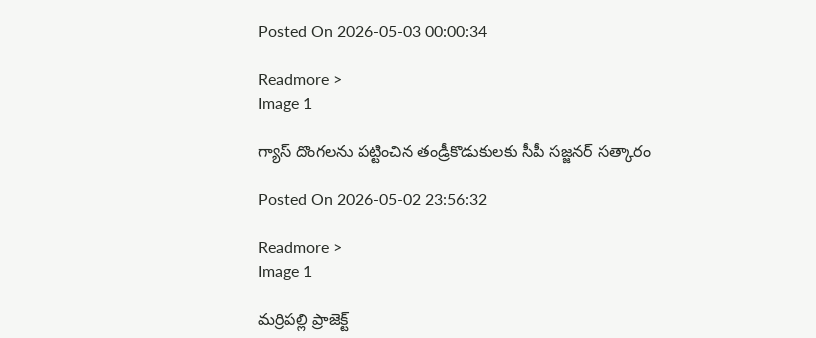Posted On 2026-05-03 00:00:34

Readmore >
Image 1

గ్యాస్ దొంగలను పట్టించిన తండ్రీకొడుకులకు సీపీ సజ్జనర్ సత్కారం

Posted On 2026-05-02 23:56:32

Readmore >
Image 1

మర్రిపల్లి ప్రాజెక్ట్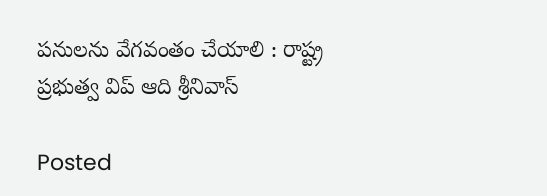పనులను వేగవంతం చేయాలి : రాష్ట్ర ప్రభుత్వ విప్ ఆది శ్రీనివాస్

Posted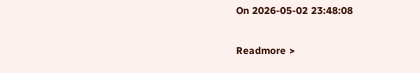On 2026-05-02 23:48:08

Readmore >